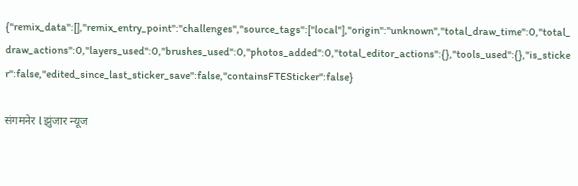{"remix_data":[],"remix_entry_point":"challenges","source_tags":["local"],"origin":"unknown","total_draw_time":0,"total_draw_actions":0,"layers_used":0,"brushes_used":0,"photos_added":0,"total_editor_actions":{},"tools_used":{},"is_sticker":false,"edited_since_last_sticker_save":false,"containsFTESticker":false}

संगमनेर l झुंजार न्यूज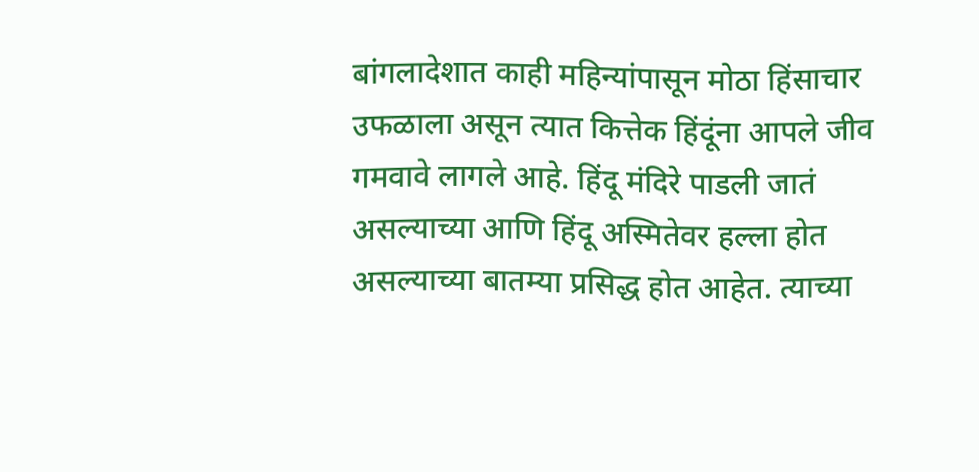बांगलादेशात काही महिन्यांपासून मोठा हिंसाचार उफळाला असून त्यात कित्तेक हिंदूंना आपले जीव गमवावे लागले आहे. हिंदू मंदिरे पाडली जातं असल्याच्या आणि हिंदू अस्मितेवर हल्ला होत असल्याच्या बातम्या प्रसिद्ध होत आहेत. त्याच्या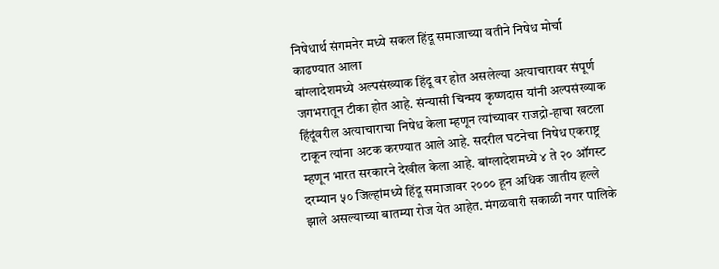निषेधार्थ संगमनेर मध्ये सकल हिंदू समाजाच्या वतीने निषेध मोर्चा काढण्यात आला
बांग्लादेशमध्ये अल्पसंख्याक हिंदू वर होत असलेल्या अत्याचारावर संपूर्ण जगभरातून टीका होत आहे. संन्यासी चिन्मय कृष्णदास यांनी अल्पसंख्याक हिंदूंवरील अत्याचाराचा निषेध केला म्हणून त्यांच्यावर राजद्रो-हाचा खटला टाकून त्यांना अटक करण्यात आले आहे. सदरील घटनेचा निषेध एकराष्ट्र म्हणून भारत सरकारने देखील केला आहे. बांग्लादेशमध्ये ४ ते २० ऑगस्ट दरम्यान ५० जिल्हांमध्ये हिंदू समाजावर २००० हून अधिक जातीय हल्ले झाले असल्याच्या बातम्या रोज येत आहेत. मंगळवारी सकाळी नगर पालिके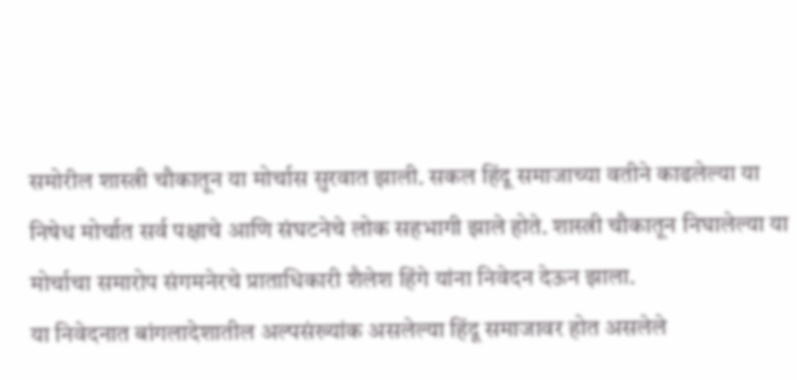समोरील शास्त्री चौकातून या मोर्चास सुरवात झाली. सकल हिंदू समाजाच्या वतीने काढलेल्या या निषेध मोर्चात सर्व पक्षाचे आणि संघटनेचे लोक सहभागी झाले होते. शास्त्री चौकातून निघालेल्या या मोर्चाचा समारोप संगमनेरचे प्राताधिकारी शैलेश हिंगे यांना निवेदन देऊन झाला.
या निवेदनात बांगलादेशातील अल्पसंख्यांक असलेल्या हिंदू समाजावर होत असलेले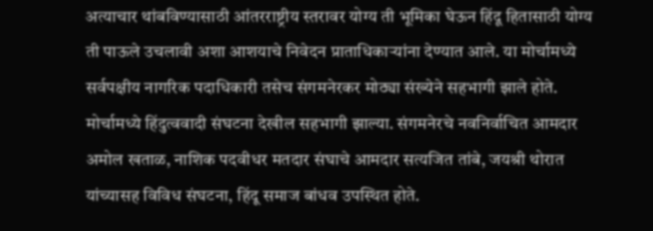अत्याचार थांबविण्यासाठी आंतरराष्ट्रीय स्तरावर योग्य ती भूमिका घेऊन हिंदू हितासाठी योग्य ती पाऊले उचलावी अशा आशयाचे निवेदन प्राताधिकाऱ्यांना देण्यात आले. या मोर्चामध्ये सर्वपक्षीय नागरिक पदाधिकारी तसेच संगमनेरकर मोठ्या संख्येने सहभागी झाले होते. मोर्चामध्ये हिंदुत्ववादी संघटना देखील सहभागी झाल्या. संगमनेरचे नवनिर्वाचित आमदार अमोल खताळ, नाशिक पदवीधर मतदार संघाचे आमदार सत्यजित तांबे, जयश्री थोरात यांच्यासह विविध संघटना, हिंदू समाज बांधव उपस्थित होते.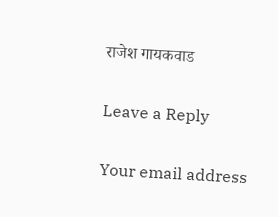राजेश गायकवाड

Leave a Reply

Your email address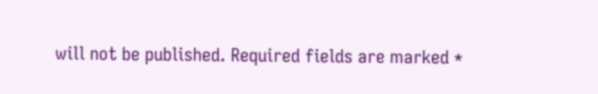will not be published. Required fields are marked *